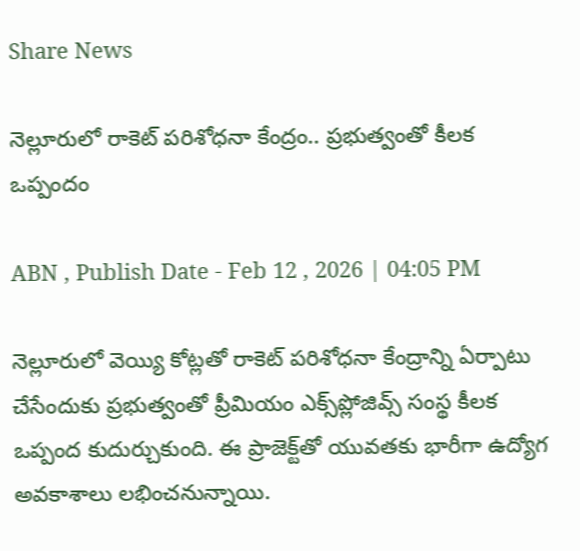Share News

నెల్లూరులో రాకెట్ పరిశోధనా కేంద్రం.. ప్రభుత్వంతో కీలక ఒప్పందం

ABN , Publish Date - Feb 12 , 2026 | 04:05 PM

నెల్లూరులో వెయ్యి కోట్లతో రాకెట్ పరిశోధనా కేంద్రాన్ని ఏర్పాటు చేసేందుకు ప్రభుత్వంతో ప్రీమియం ఎక్స్‌ప్లోజివ్స్ సంస్థ కీలక ఒప్పంద కుదుర్చుకుంది. ఈ ప్రాజెక్ట్‌తో యువతకు భారీగా ఉద్యోగ అవకాశాలు లభించనున్నాయి.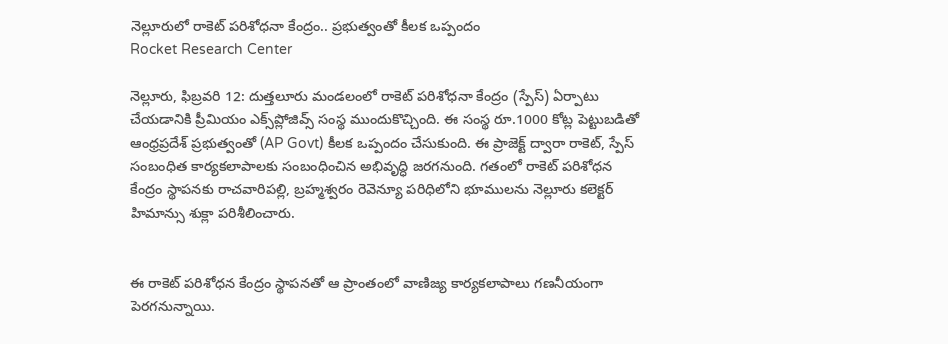నెల్లూరులో రాకెట్ పరిశోధనా కేంద్రం.. ప్రభుత్వంతో కీలక ఒప్పందం
Rocket Research Center

నెల్లూరు, ఫిబ్రవరి 12: దుత్తలూరు మండలంలో రాకెట్ పరిశోధనా కేంద్రం (స్పేస్) ఏర్పాటు చేయడానికి ప్రీమియం ఎక్స్‌ప్లోజివ్స్ సంస్థ ముందుకొచ్చింది. ఈ సంస్థ రూ.1000 కోట్ల పెట్టుబడితో ఆంధ్రప్రదేశ్ ప్రభుత్వంతో (AP Govt) కీలక ఒప్పందం చేసుకుంది. ఈ ప్రాజెక్ట్ ద్వారా రాకెట్, స్పేస్ సంబంధిత కార్యకలాపాలకు సంబంధించిన అభివృద్ధి జరగనుంది. గతంలో రాకెట్ పరిశోధన కేంద్రం స్థాపనకు రాచవారిపల్లి, బ్రహ్మశ్వరం రెవెన్యూ పరిధిలోని భూములను నెల్లూరు కలెక్టర్ హిమాన్సు శుక్లా పరిశీలించారు.


ఈ రాకెట్ పరిశోధన కేంద్రం స్థాపనతో ఆ ప్రాంతంలో వాణిజ్య కార్యకలాపాలు గణనీయంగా పెరగనున్నాయి.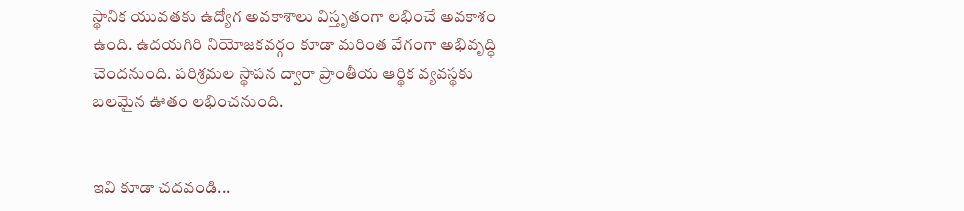స్థానిక యువతకు ఉద్యోగ అవకాశాలు విస్తృతంగా లభించే అవకాశం ఉంది. ఉదయగిరి నియోజకవర్గం కూడా మరింత వేగంగా అభివృద్ధి చెందనుంది. పరిశ్రమల స్థాపన ద్వారా ప్రాంతీయ ఆర్థిక వ్యవస్థకు బలమైన ఊతం లభించనుంది.


ఇవి కూడా చదవండి...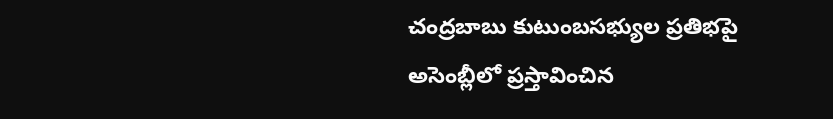చంద్రబాబు కుటుంబసభ్యుల ప్రతిభపై అసెంబ్లీలో ప్రస్తావించిన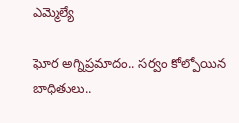ఎమ్మెల్యే

ఘోర అగ్నిప్రమాదం.. సర్వం కోల్పోయిన బాధితులు..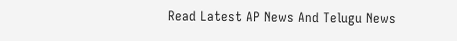Read Latest AP News And Telugu News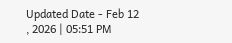Updated Date - Feb 12 , 2026 | 05:51 PM